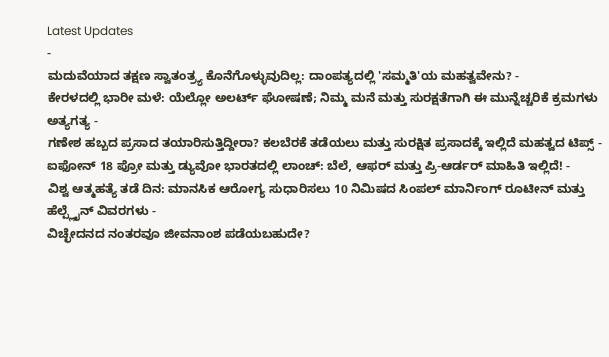Latest Updates
-
ಮದುವೆಯಾದ ತಕ್ಷಣ ಸ್ವಾತಂತ್ರ್ಯ ಕೊನೆಗೊಳ್ಳುವುದಿಲ್ಲ: ದಾಂಪತ್ಯದಲ್ಲಿ 'ಸಮ್ಮತಿ'ಯ ಮಹತ್ವವೇನು? -
ಕೇರಳದಲ್ಲಿ ಭಾರೀ ಮಳೆ: ಯೆಲ್ಲೋ ಅಲರ್ಟ್ ಘೋಷಣೆ; ನಿಮ್ಮ ಮನೆ ಮತ್ತು ಸುರಕ್ಷತೆಗಾಗಿ ಈ ಮುನ್ನೆಚ್ಚರಿಕೆ ಕ್ರಮಗಳು ಅತ್ಯಗತ್ಯ -
ಗಣೇಶ ಹಬ್ಬದ ಪ್ರಸಾದ ತಯಾರಿಸುತ್ತಿದ್ದೀರಾ? ಕಲಬೆರಕೆ ತಡೆಯಲು ಮತ್ತು ಸುರಕ್ಷಿತ ಪ್ರಸಾದಕ್ಕೆ ಇಲ್ಲಿದೆ ಮಹತ್ವದ ಟಿಪ್ಸ್ -
ಐಫೋನ್ 18 ಪ್ರೋ ಮತ್ತು ಡ್ಯುವೋ ಭಾರತದಲ್ಲಿ ಲಾಂಚ್: ಬೆಲೆ, ಆಫರ್ ಮತ್ತು ಪ್ರಿ-ಆರ್ಡರ್ ಮಾಹಿತಿ ಇಲ್ಲಿದೆ! -
ವಿಶ್ವ ಆತ್ಮಹತ್ಯೆ ತಡೆ ದಿನ: ಮಾನಸಿಕ ಆರೋಗ್ಯ ಸುಧಾರಿಸಲು 10 ನಿಮಿಷದ ಸಿಂಪಲ್ ಮಾರ್ನಿಂಗ್ ರೂಟೀನ್ ಮತ್ತು ಹೆಲ್ಪ್ಲೈನ್ ವಿವರಗಳು -
ವಿಚ್ಛೇದನದ ನಂತರವೂ ಜೀವನಾಂಶ ಪಡೆಯಬಹುದೇ?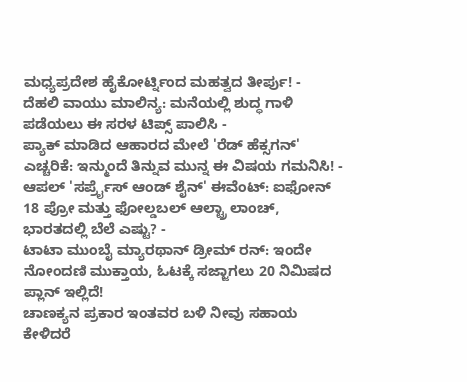ಮಧ್ಯಪ್ರದೇಶ ಹೈಕೋರ್ಟ್ನಿಂದ ಮಹತ್ವದ ತೀರ್ಪು! -
ದೆಹಲಿ ವಾಯು ಮಾಲಿನ್ಯ: ಮನೆಯಲ್ಲಿ ಶುದ್ಧ ಗಾಳಿ ಪಡೆಯಲು ಈ ಸರಳ ಟಿಪ್ಸ್ ಪಾಲಿಸಿ -
ಪ್ಯಾಕ್ ಮಾಡಿದ ಆಹಾರದ ಮೇಲೆ 'ರೆಡ್ ಹೆಕ್ಸಗನ್' ಎಚ್ಚರಿಕೆ: ಇನ್ಮುಂದೆ ತಿನ್ನುವ ಮುನ್ನ ಈ ವಿಷಯ ಗಮನಿಸಿ! -
ಆಪಲ್ 'ಸರ್ಪ್ರೈಸ್ ಆಂಡ್ ಶೈನ್' ಈವೆಂಟ್: ಐಫೋನ್ 18 ಪ್ರೋ ಮತ್ತು ಫೋಲ್ಡಬಲ್ ಆಲ್ಟ್ರಾ ಲಾಂಚ್, ಭಾರತದಲ್ಲಿ ಬೆಲೆ ಎಷ್ಟು? -
ಟಾಟಾ ಮುಂಬೈ ಮ್ಯಾರಥಾನ್ ಡ್ರೀಮ್ ರನ್: ಇಂದೇ ನೋಂದಣಿ ಮುಕ್ತಾಯ, ಓಟಕ್ಕೆ ಸಜ್ಜಾಗಲು 20 ನಿಮಿಷದ ಪ್ಲಾನ್ ಇಲ್ಲಿದೆ!
ಚಾಣಕ್ಯನ ಪ್ರಕಾರ ಇಂತವರ ಬಳಿ ನೀವು ಸಹಾಯ ಕೇಳಿದರೆ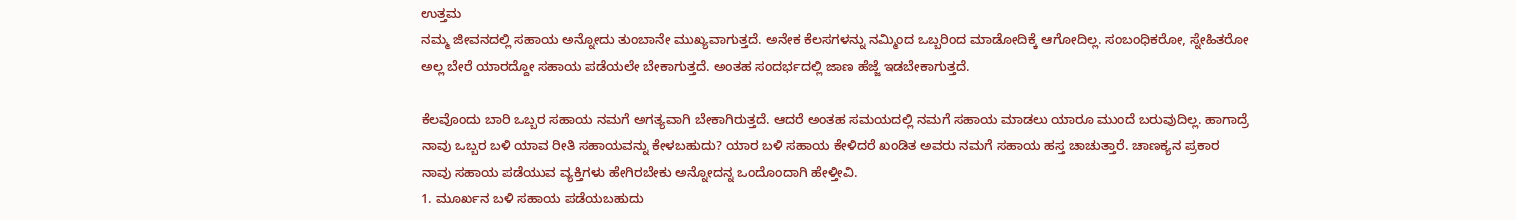ಉತ್ತಮ
ನಮ್ಮ ಜೀವನದಲ್ಲಿ ಸಹಾಯ ಅನ್ನೋದು ತುಂಬಾನೇ ಮುಖ್ಯವಾಗುತ್ತದೆ. ಅನೇಕ ಕೆಲಸಗಳನ್ನು ನಮ್ಮಿಂದ ಒಬ್ಬರಿಂದ ಮಾಡೋದಿಕ್ಕೆ ಆಗೋದಿಲ್ಲ. ಸಂಬಂಧಿಕರೋ, ಸ್ನೇಹಿತರೋ ಅಲ್ಲ ಬೇರೆ ಯಾರದ್ದೋ ಸಹಾಯ ಪಡೆಯಲೇ ಬೇಕಾಗುತ್ತದೆ. ಅಂತಹ ಸಂದರ್ಭದಲ್ಲಿ ಜಾಣ ಹೆಜ್ಜೆ ಇಡಬೇಕಾಗುತ್ತದೆ.

ಕೆಲವೊಂದು ಬಾರಿ ಒಬ್ಬರ ಸಹಾಯ ನಮಗೆ ಅಗತ್ಯವಾಗಿ ಬೇಕಾಗಿರುತ್ತದೆ. ಆದರೆ ಅಂತಹ ಸಮಯದಲ್ಲಿ ನಮಗೆ ಸಹಾಯ ಮಾಡಲು ಯಾರೂ ಮುಂದೆ ಬರುವುದಿಲ್ಲ. ಹಾಗಾದ್ರೆ ನಾವು ಒಬ್ಬರ ಬಳಿ ಯಾವ ರೀತಿ ಸಹಾಯವನ್ನು ಕೇಳಬಹುದು? ಯಾರ ಬಳಿ ಸಹಾಯ ಕೇಳಿದರೆ ಖಂಡಿತ ಅವರು ನಮಗೆ ಸಹಾಯ ಹಸ್ತ ಚಾಚುತ್ತಾರೆ. ಚಾಣಕ್ಯನ ಪ್ರಕಾರ ನಾವು ಸಹಾಯ ಪಡೆಯುವ ವ್ಯಕ್ತಿಗಳು ಹೇಗಿರಬೇಕು ಅನ್ನೋದನ್ನ ಒಂದೊಂದಾಗಿ ಹೇಳ್ತೀವಿ.
1. ಮೂರ್ಖನ ಬಳಿ ಸಹಾಯ ಪಡೆಯಬಹುದು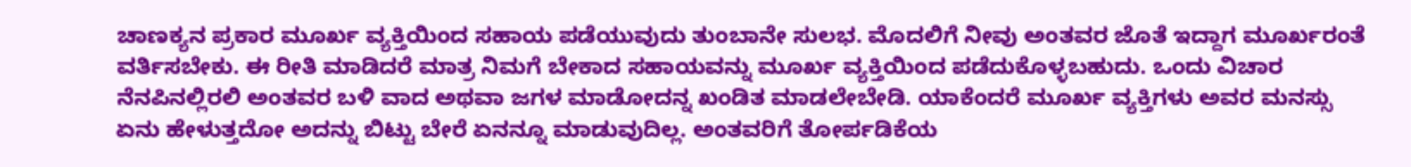ಚಾಣಕ್ಯನ ಪ್ರಕಾರ ಮೂರ್ಖ ವ್ಯಕ್ತಿಯಿಂದ ಸಹಾಯ ಪಡೆಯುವುದು ತುಂಬಾನೇ ಸುಲಭ. ಮೊದಲಿಗೆ ನೀವು ಅಂತವರ ಜೊತೆ ಇದ್ದಾಗ ಮೂರ್ಖರಂತೆ ವರ್ತಿಸಬೇಕು. ಈ ರೀತಿ ಮಾಡಿದರೆ ಮಾತ್ರ ನಿಮಗೆ ಬೇಕಾದ ಸಹಾಯವನ್ನು ಮೂರ್ಖ ವ್ಯಕ್ತಿಯಿಂದ ಪಡೆದುಕೊಳ್ಳಬಹುದು. ಒಂದು ವಿಚಾರ ನೆನಪಿನಲ್ಲಿರಲಿ ಅಂತವರ ಬಳಿ ವಾದ ಅಥವಾ ಜಗಳ ಮಾಡೋದನ್ನ ಖಂಡಿತ ಮಾಡಲೇಬೇಡಿ. ಯಾಕೆಂದರೆ ಮೂರ್ಖ ವ್ಯಕ್ತಿಗಳು ಅವರ ಮನಸ್ಸು ಏನು ಹೇಳುತ್ತದೋ ಅದನ್ನು ಬಿಟ್ಟು ಬೇರೆ ಏನನ್ನೂ ಮಾಡುವುದಿಲ್ಲ. ಅಂತವರಿಗೆ ತೋರ್ಪಡಿಕೆಯ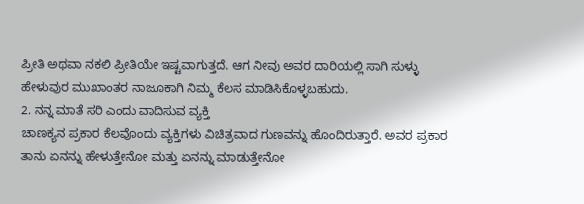ಪ್ರೀತಿ ಅಥವಾ ನಕಲಿ ಪ್ರೀತಿಯೇ ಇಷ್ಟವಾಗುತ್ತದೆ. ಆಗ ನೀವು ಅವರ ದಾರಿಯಲ್ಲಿ ಸಾಗಿ ಸುಳ್ಳು ಹೇಳುವುರ ಮುಖಾಂತರ ನಾಜೂಕಾಗಿ ನಿಮ್ಮ ಕೆಲಸ ಮಾಡಿಸಿಕೊಳ್ಳಬಹುದು.
2. ನನ್ನ ಮಾತೆ ಸರಿ ಎಂದು ವಾದಿಸುವ ವ್ಯಕ್ತಿ
ಚಾಣಕ್ಯನ ಪ್ರಕಾರ ಕೆಲವೊಂದು ವ್ಯಕ್ತಿಗಳು ವಿಚಿತ್ರವಾದ ಗುಣವನ್ನು ಹೊಂದಿರುತ್ತಾರೆ. ಅವರ ಪ್ರಕಾರ ತಾನು ಏನನ್ನು ಹೇಳುತ್ತೇನೋ ಮತ್ತು ಏನನ್ನು ಮಾಡುತ್ತೇನೋ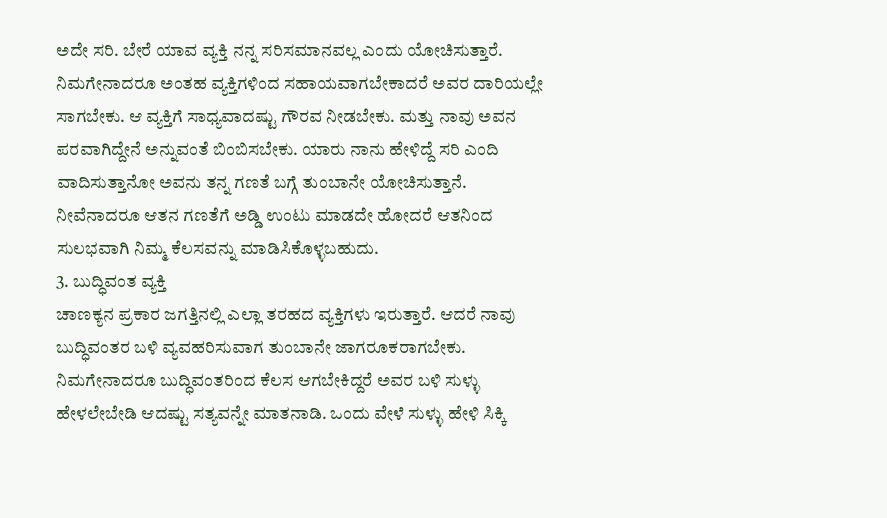ಅದೇ ಸರಿ. ಬೇರೆ ಯಾವ ವ್ಯಕ್ತಿ ನನ್ನ ಸರಿಸಮಾನವಲ್ಲ ಎಂದು ಯೋಚಿಸುತ್ತಾರೆ. ನಿಮಗೇನಾದರೂ ಅಂತಹ ವ್ಯಕ್ತಿಗಳಿಂದ ಸಹಾಯವಾಗಬೇಕಾದರೆ ಅವರ ದಾರಿಯಲ್ಲೇ ಸಾಗಬೇಕು. ಆ ವ್ಯಕ್ತಿಗೆ ಸಾಧ್ಯವಾದಷ್ಟು ಗೌರವ ನೀಡಬೇಕು. ಮತ್ತು ನಾವು ಅವನ ಪರವಾಗಿದ್ದೇನೆ ಅನ್ನುವಂತೆ ಬಿಂಬಿಸಬೇಕು. ಯಾರು ನಾನು ಹೇಳಿದ್ದೆ ಸರಿ ಎಂದಿ ವಾದಿಸುತ್ತಾನೋ ಅವನು ತನ್ನ ಗಣತೆ ಬಗ್ಗೆ ತುಂಬಾನೇ ಯೋಚಿಸುತ್ತಾನೆ. ನೀವೆನಾದರೂ ಆತನ ಗಣತೆಗೆ ಅಡ್ಡಿ ಉಂಟು ಮಾಡದೇ ಹೋದರೆ ಆತನಿಂದ ಸುಲಭವಾಗಿ ನಿಮ್ಮ ಕೆಲಸವನ್ನು ಮಾಡಿಸಿಕೊಳ್ಳಬಹುದು.
3. ಬುದ್ಧಿವಂತ ವ್ಯಕ್ತಿ
ಚಾಣಕ್ಯನ ಪ್ರಕಾರ ಜಗತ್ತಿನಲ್ಲಿ ಎಲ್ಲಾ ತರಹದ ವ್ಯಕ್ತಿಗಳು ಇರುತ್ತಾರೆ. ಆದರೆ ನಾವು ಬುದ್ಧಿವಂತರ ಬಳಿ ವ್ಯವಹರಿಸುವಾಗ ತುಂಬಾನೇ ಜಾಗರೂಕರಾಗಬೇಕು. ನಿಮಗೇನಾದರೂ ಬುದ್ಧಿವಂತರಿಂದ ಕೆಲಸ ಆಗಬೇಕಿದ್ದರೆ ಅವರ ಬಳಿ ಸುಳ್ಳು ಹೇಳಲೇಬೇಡಿ ಆದಷ್ಟು ಸತ್ಯವನ್ನೇ ಮಾತನಾಡಿ. ಒಂದು ವೇಳೆ ಸುಳ್ಳು ಹೇಳಿ ಸಿಕ್ಕಿ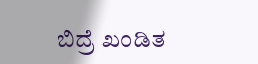ಬಿದ್ರೆ ಖಂಡಿತ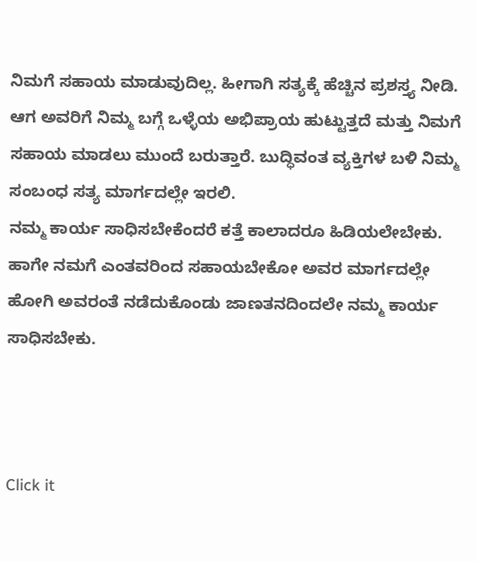ನಿಮಗೆ ಸಹಾಯ ಮಾಡುವುದಿಲ್ಲ. ಹೀಗಾಗಿ ಸತ್ಯಕ್ಕೆ ಹೆಚ್ಚಿನ ಪ್ರಶಸ್ತ್ಯ ನೀಡಿ. ಆಗ ಅವರಿಗೆ ನಿಮ್ಮ ಬಗ್ಗೆ ಒಳ್ಳೆಯ ಅಭಿಪ್ರಾಯ ಹುಟ್ಟುತ್ತದೆ ಮತ್ತು ನಿಮಗೆ ಸಹಾಯ ಮಾಡಲು ಮುಂದೆ ಬರುತ್ತಾರೆ. ಬುದ್ಧಿವಂತ ವ್ಯಕ್ತಿಗಳ ಬಳಿ ನಿಮ್ಮ ಸಂಬಂಧ ಸತ್ಯ ಮಾರ್ಗದಲ್ಲೇ ಇರಲಿ.
ನಮ್ಮ ಕಾರ್ಯ ಸಾಧಿಸಬೇಕೆಂದರೆ ಕತ್ತೆ ಕಾಲಾದರೂ ಹಿಡಿಯಲೇಬೇಕು. ಹಾಗೇ ನಮಗೆ ಎಂತವರಿಂದ ಸಹಾಯಬೇಕೋ ಅವರ ಮಾರ್ಗದಲ್ಲೇ ಹೋಗಿ ಅವರಂತೆ ನಡೆದುಕೊಂಡು ಜಾಣತನದಿಂದಲೇ ನಮ್ಮ ಕಾರ್ಯ ಸಾಧಿಸಬೇಕು.



Click it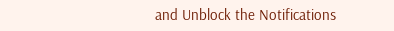and Unblock the Notifications